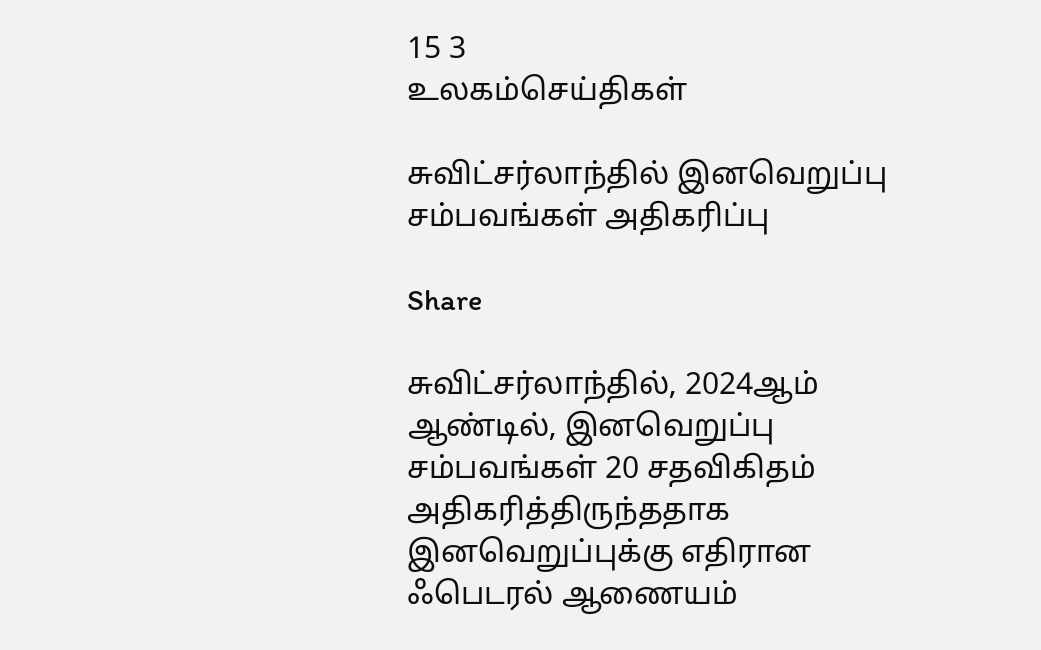15 3
உலகம்செய்திகள்

சுவிட்சர்லாந்தில் இனவெறுப்பு சம்பவங்கள் அதிகரிப்பு

Share

சுவிட்சர்லாந்தில், 2024ஆம் ஆண்டில், இனவெறுப்பு சம்பவங்கள் 20 சதவிகிதம் அதிகரித்திருந்ததாக இனவெறுப்புக்கு எதிரான ஃபெடரல் ஆணையம்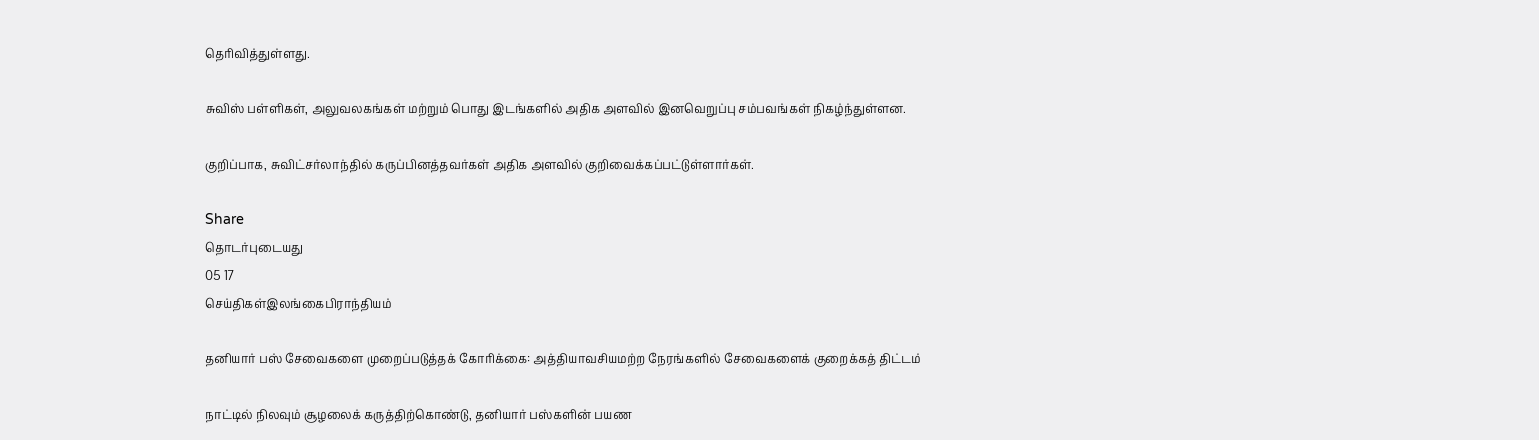தெரிவித்துள்ளது.

சுவிஸ் பள்ளிகள், அலுவலகங்கள் மற்றும் பொது இடங்களில் அதிக அளவில் இனவெறுப்பு சம்பவங்கள் நிகழ்ந்துள்ளன.

குறிப்பாக, சுவிட்சர்லாந்தில் கருப்பினத்தவர்கள் அதிக அளவில் குறிவைக்கப்பட்டுள்ளார்கள்.

Share
தொடர்புடையது
05 17
செய்திகள்இலங்கைபிராந்தியம்

தனியார் பஸ் சேவைகளை முறைப்படுத்தக் கோரிக்கை: அத்தியாவசியமற்ற நேரங்களில் சேவைகளைக் குறைக்கத் திட்டம்

நாட்டில் நிலவும் சூழலைக் கருத்திற்கொண்டு, தனியார் பஸ்களின் பயண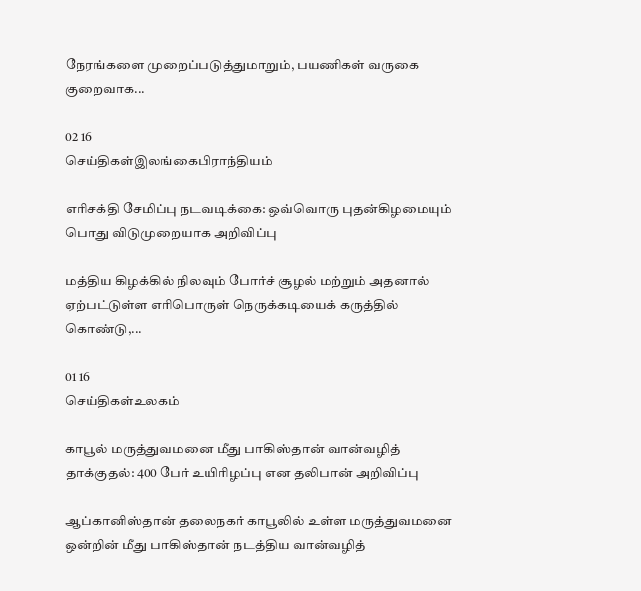நேரங்களை முறைப்படுத்துமாறும், பயணிகள் வருகை குறைவாக...

02 16
செய்திகள்இலங்கைபிராந்தியம்

எரிசக்தி சேமிப்பு நடவடிக்கை: ஒவ்வொரு புதன்கிழமையும் பொது விடுமுறையாக அறிவிப்பு

மத்திய கிழக்கில் நிலவும் போர்ச் சூழல் மற்றும் அதனால் ஏற்பட்டுள்ள எரிபொருள் நெருக்கடியைக் கருத்தில் கொண்டு,...

01 16
செய்திகள்உலகம்

காபூல் மருத்துவமனை மீது பாகிஸ்தான் வான்வழித் தாக்குதல்: 400 பேர் உயிரிழப்பு என தலிபான் அறிவிப்பு

ஆப்கானிஸ்தான் தலைநகர் காபூலில் உள்ள மருத்துவமனை ஒன்றின் மீது பாகிஸ்தான் நடத்திய வான்வழித்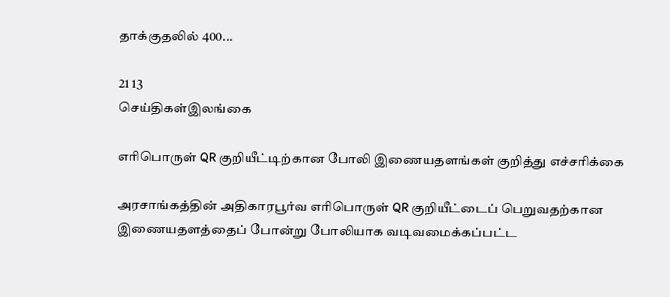தாக்குதலில் 400...

21 13
செய்திகள்இலங்கை

எரிபொருள் QR குறியீட்டிற்கான போலி இணையதளங்கள் குறித்து எச்சரிக்கை

அரசாங்கத்தின் அதிகாரபூர்வ எரிபொருள் QR குறியீட்டைப் பெறுவதற்கான இணையதளத்தைப் போன்று போலியாக வடிவமைக்கப்பட்ட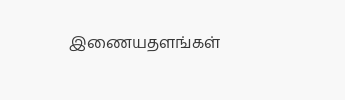இணையதளங்கள்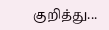குறித்து...